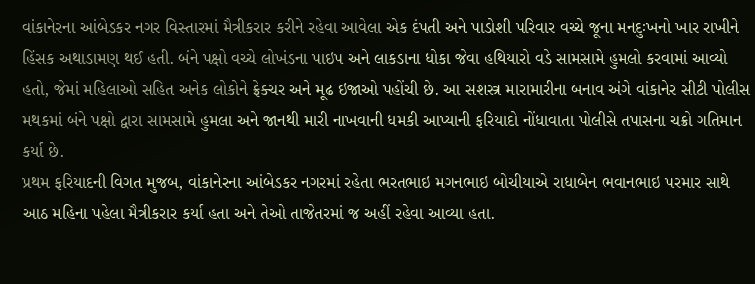વાંકાનેરના આંબેડકર નગર વિસ્તારમાં મૈત્રીકરાર કરીને રહેવા આવેલા એક દંપતી અને પાડોશી પરિવાર વચ્ચે જૂના મનદુઃખનો ખાર રાખીને હિંસક અથાડામણ થઈ હતી. બંને પક્ષો વચ્ચે લોખંડના પાઇપ અને લાકડાના ધોકા જેવા હથિયારો વડે સામસામે હુમલો કરવામાં આવ્યો હતો, જેમાં મહિલાઓ સહિત અનેક લોકોને ફ્રેક્ચર અને મૂઢ ઇજાઓ પહોંચી છે. આ સશસ્ત્ર મારામારીના બનાવ અંગે વાંકાનેર સીટી પોલીસ મથકમાં બંને પક્ષો દ્વારા સામસામે હુમલા અને જાનથી મારી નાખવાની ધમકી આપ્યાની ફરિયાદો નોંધાવાતા પોલીસે તપાસના ચક્રો ગતિમાન કર્યા છે.
પ્રથમ ફરિયાદની વિગત મુજબ, વાંકાનેરના આંબેડકર નગરમાં રહેતા ભરતભાઇ મગનભાઇ બોચીયાએ રાધાબેન ભવાનભાઇ પરમાર સાથે આઠ મહિના પહેલા મૈત્રીકરાર કર્યા હતા અને તેઓ તાજેતરમાં જ અહીં રહેવા આવ્યા હતા.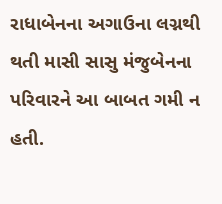રાધાબેનના અગાઉના લગ્નથી થતી માસી સાસુ મંજુબેનના પરિવારને આ બાબત ગમી ન હતી.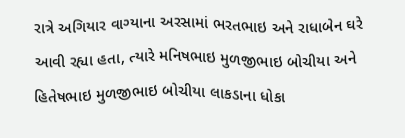રાત્રે અગિયાર વાગ્યાના અરસામાં ભરતભાઇ અને રાધાબેન ઘરે આવી રહ્યા હતા, ત્યારે મનિષભાઇ મુળજીભાઇ બોચીયા અને હિતેષભાઇ મુળજીભાઇ બોચીયા લાકડાના ધોકા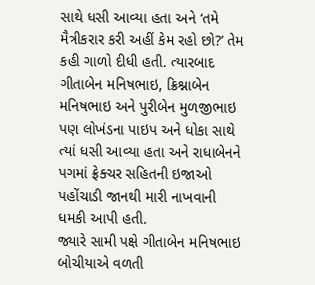સાથે ધસી આવ્યા હતા અને ‘તમે મૈત્રીકરાર કરી અહીં કેમ રહો છો?’ તેમ કહી ગાળો દીધી હતી. ત્યારબાદ ગીતાબેન મનિષભાઇ, ક્રિશ્નાબેન મનિષભાઇ અને પુરીબેન મુળજીભાઇ પણ લોખંડના પાઇપ અને ધોકા સાથે ત્યાં ધસી આવ્યા હતા અને રાધાબેનને પગમાં ફ્રેક્ચર સહિતની ઇજાઓ પહોંચાડી જાનથી મારી નાખવાની ધમકી આપી હતી.
જ્યારે સામી પક્ષે ગીતાબેન મનિષભાઇ બોચીયાએ વળતી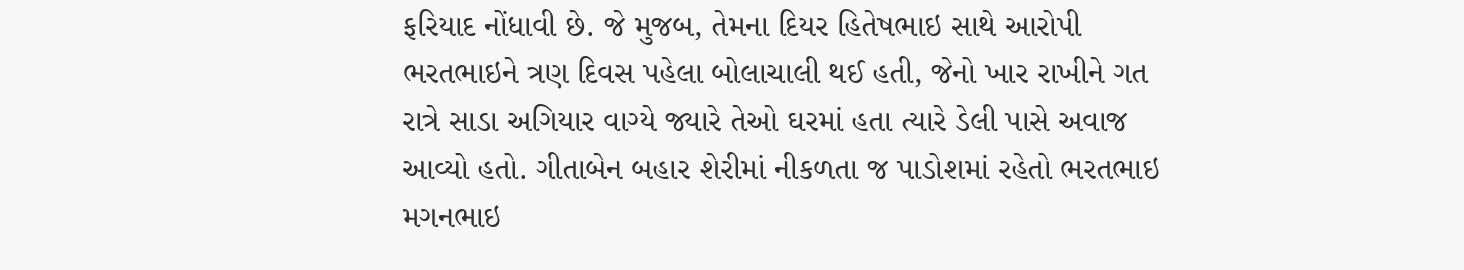ફરિયાદ નોંધાવી છે. જે મુજબ, તેમના દિયર હિતેષભાઇ સાથે આરોપી ભરતભાઇને ત્રણ દિવસ પહેલા બોલાચાલી થઈ હતી, જેનો ખાર રાખીને ગત રાત્રે સાડા અગિયાર વાગ્યે જ્યારે તેઓ ઘરમાં હતા ત્યારે ડેલી પાસે અવાજ આવ્યો હતો. ગીતાબેન બહાર શેરીમાં નીકળતા જ પાડોશમાં રહેતો ભરતભાઇ મગનભાઇ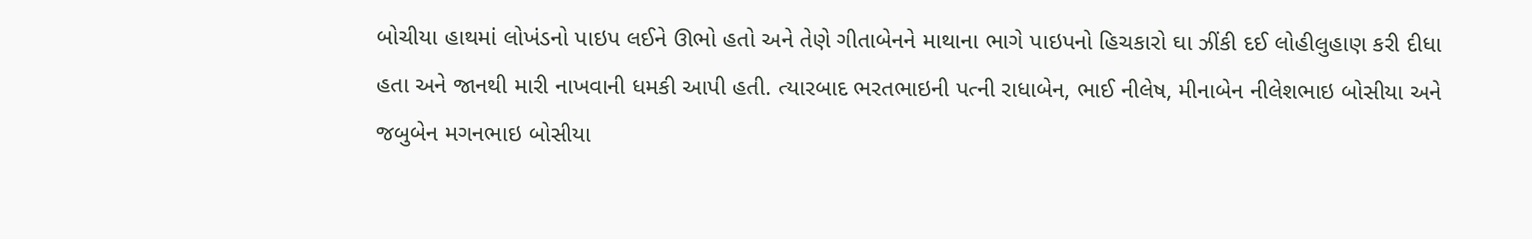બોચીયા હાથમાં લોખંડનો પાઇપ લઈને ઊભો હતો અને તેણે ગીતાબેનને માથાના ભાગે પાઇપનો હિચકારો ઘા ઝીંકી દઈ લોહીલુહાણ કરી દીધા હતા અને જાનથી મારી નાખવાની ધમકી આપી હતી. ત્યારબાદ ભરતભાઇની પત્ની રાધાબેન, ભાઈ નીલેષ, મીનાબેન નીલેશભાઇ બોસીયા અને જબુબેન મગનભાઇ બોસીયા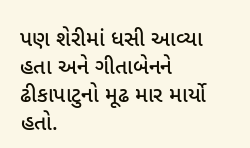પણ શેરીમાં ધસી આવ્યા હતા અને ગીતાબેનને ઢીકાપાટુનો મૂઢ માર માર્યો હતો.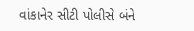વાંકાનેર સીટી પોલીસે બંને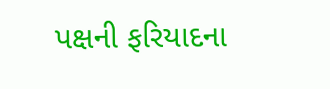પક્ષની ફરિયાદના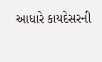આધારે કાયદેસરની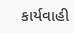કાર્યવાહી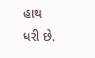હાથ ધરી છે.